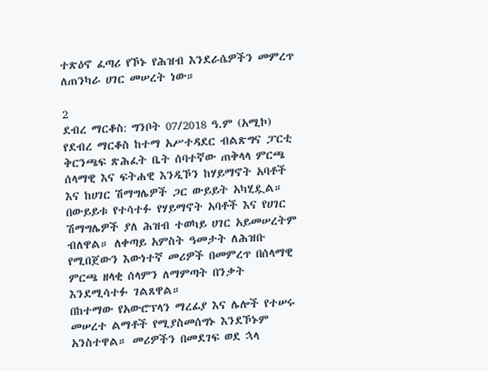ተጽዕኖ ፈጣሪ የኾኑ የሕዝብ እንደራሴዎችን መምረጥ ለጠንካራ ሀገር መሠረት ነው።

2
ደብረ ማርቆስ: ግንቦት 07/2018 ዓ.ም (አሚኮ) የደብረ ማርቆስ ከተማ አሥተዳደር ብልጽግና ፓርቲ ቅርንጫፍ ጽሕፈት ቤት ሰባተኛው ጠቅላላ ምርጫ ሰላማዊ እና ፍትሐዊ እንዲኾን ከሃይማኖት አባቶች እና ከሀገር ሽማግሌዎች ጋር ውይይት አካሂዷል።
በውይይቱ የተሳተፉ የሃይማኖት አባቶች እና የሀገር ሽማግሌዎች ያለ ሕዝብ ተወካይ ሀገር አይመሠረትም ብለዋል። ለቀጣይ አምስት ዓመታት ለሕዝቡ የሚበጀውን እውነተኛ መሪዎች በመምረጥ በሰላማዊ ምርጫ ዘላቂ ሰላምን ለማምጣት በንቃት እንደሚሳተፉ ገልጸዋል።
በከተማው የአውሮፕላን ማረፊያ እና ሌሎች የተሠሩ መሠረተ ልማቶች የሚያስመሰግኑ እንደኾኑም አንስተዋል። መሪዎችን በመደገፍ ወደ ኋላ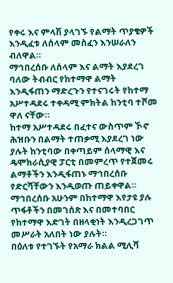የቀሩ እና ምላሽ ያላገኙ የልማት ጥያቄዎች እንዲፈቱ ለሰላም መስፈን እንሠራለን ብለዋል።
ማኅበረሰቡ ለሰላም እና ልማት እያደረገ ባለው ትብብር የከተማዋ ልማት እንዲፋጠን ማድረጉን የተናገሩት የከተማ አሥተዳደሩ ተቀዳሚ ምክትል ከንቲባ ተሾመ ዋለ ናቸው።
ከተማ አሥተዳደሩ በፈተና ውስጥም ኾኖ ሕዝቡን በልማት ተጠቃሚ እያደረገ ነው ያሉት ከንቲባው በቀጣይም ሰላማዊ እና ዴሞክራሲያዊ ፓርቲ በመምረጥ የተጀመሩ ልማቶችን እንዲፋጠኑ ማኅበረሰቡ የድርሻቸውን እንዲወጡ ጠይቀዋል።
ማኅበረሰቡ አሁንም በከተማዋ እየታዩ ያሉ ጥፋቶችን በመገሰጽ እና በመተባበር የከተማዋ እድገት በዘላቂነት እንዲረጋገጥ መሥራት አለበት ነው ያሉት።
በዕለቱ የተገኙት የአማራ ክልል ሚሊሻ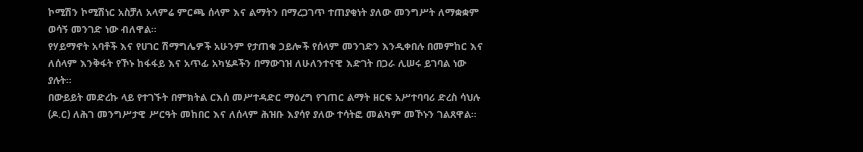ኮሚሽን ኮሚሽነር አስቻለ አላምሬ ምርጫ ሰላም እና ልማትን በማረጋገጥ ተጠያቂነት ያለው መንግሥት ለማቋቋም ወሳኝ መንገድ ነው ብለዋል።
የሃይማኖት አባቶች እና የሀገር ሽማግሌዎች አሁንም የታጠቁ ኃይሎች የሰላም መንገድን እንዲቀበሉ በመምከር እና ለሰላም እንቅፋት የኾኑ ከፋፋይ እና አጥፊ አካሄዶችን በማውገዝ ለሁለንተናዊ እድገት በጋራ ሊሠሩ ይገባል ነው ያሉት።
በውይይት መድረኩ ላይ የተገኙት በምክትል ርእሰ መሥተዳድር ማዕረግ የገጠር ልማት ዘርፍ አሥተባባሪ ድረስ ሳህሉ (ዶ.ር) ለሕገ መንግሥታዊ ሥርዓት መከበር እና ለሰላም ሕዝቡ እያሳየ ያለው ተሳትፎ መልካም መኾኑን ገልጸዋል።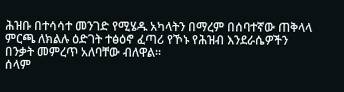ሕዝቡ በተሳሳተ መንገድ የሚሄዱ አካላትን በማረም በሰባተኛው ጠቅላላ ምርጫ ለክልሉ ዕድገት ተፅዕኖ ፈጣሪ የኾኑ የሕዝብ እንደራሴዎችን በንቃት መምረጥ አለባቸው ብለዋል።
ሰላም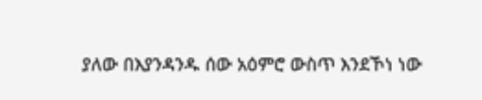ያለው በእያንዳንዱ ሰው አዕምሮ ውስጥ እንደኾነ ነው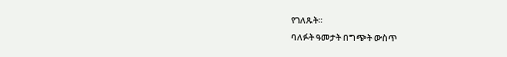የገለጹት።
ባለፉት ዓመታት በግጭት ውስጥ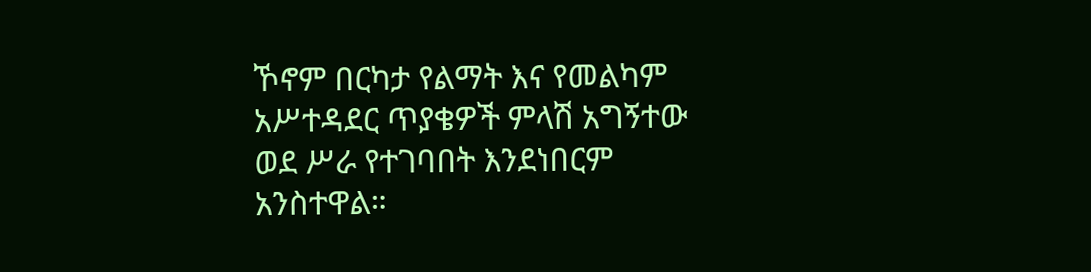ኾኖም በርካታ የልማት እና የመልካም አሥተዳደር ጥያቄዎች ምላሽ አግኝተው ወደ ሥራ የተገባበት እንደነበርም አንስተዋል።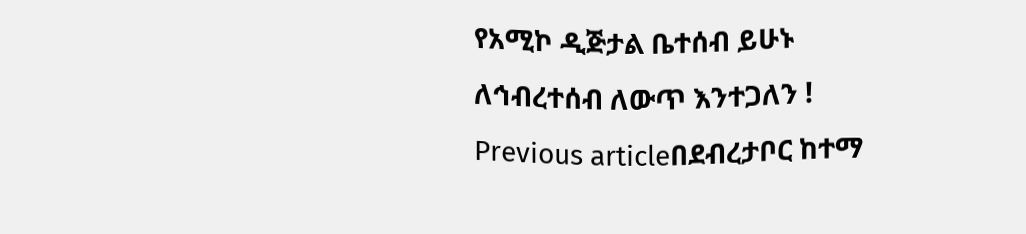የአሚኮ ዲጅታል ቤተሰብ ይሁኑ
ለኅብረተሰብ ለውጥ እንተጋለን !
Previous articleበደብረታቦር ከተማ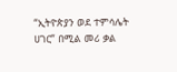“ኢትዮጵያን ወደ ተምሳሌት ሀገር” በሚል መሪ ቃል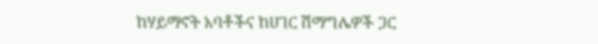ከሃይማኖት አባቶችና ከሀገር ሽማግሌዎች ጋር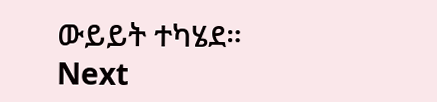ውይይት ተካሄደ።
Next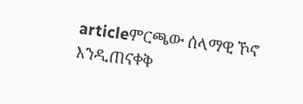articleምርጫው ሰላማዊ ኾኖ እንዲጠናቀቅ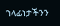ኀላፊነታችንን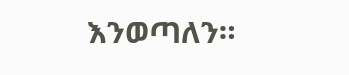እንወጣለን።